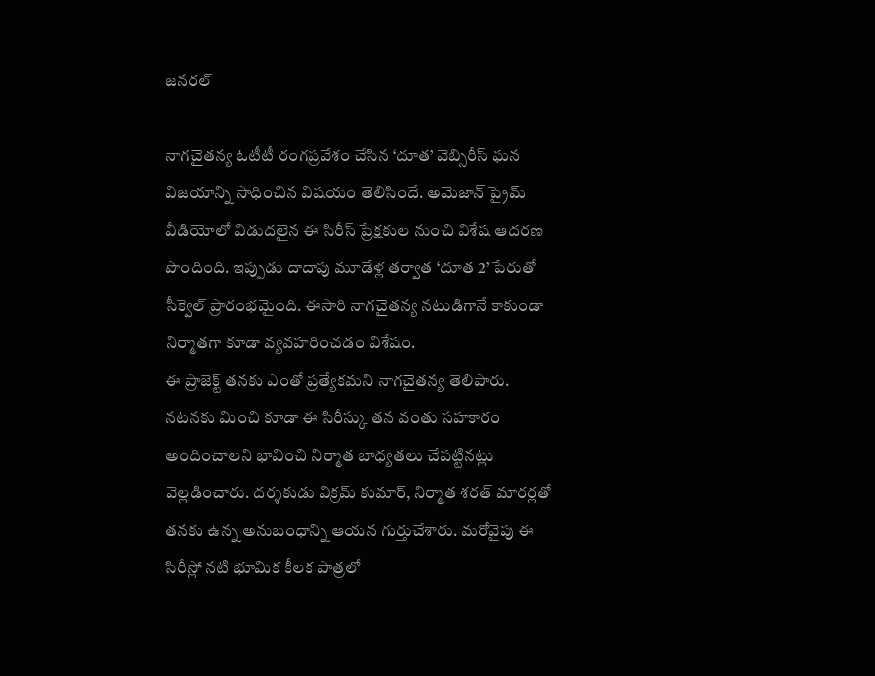జనరల్

నాగచైతన్య ఓటీటీ రంగప్రవేశం చేసిన ‘దూత’ వెబ్సిరీస్ ఘన విజయాన్ని సాధించిన విషయం తెలిసిందే. అమెజాన్ ప్రైమ్ వీడియోలో విడుదలైన ఈ సిరీస్ ప్రేక్షకుల నుంచి విశేష ఆదరణ పొందింది. ఇప్పుడు దాదాపు మూడేళ్ల తర్వాత ‘దూత 2’ పేరుతో సీక్వెల్ ప్రారంభమైంది. ఈసారి నాగచైతన్య నటుడిగానే కాకుండా నిర్మాతగా కూడా వ్యవహరించడం విశేషం.
ఈ ప్రాజెక్ట్ తనకు ఎంతో ప్రత్యేకమని నాగచైతన్య తెలిపారు. నటనకు మించి కూడా ఈ సిరీస్కు తన వంతు సహకారం అందించాలని భావించి నిర్మాత బాధ్యతలు చేపట్టినట్లు వెల్లడించారు. దర్శకుడు విక్రమ్ కుమార్, నిర్మాత శరత్ మారర్లతో తనకు ఉన్న అనుబంధాన్ని ఆయన గుర్తుచేశారు. మరోవైపు ఈ సిరీస్లో నటి భూమిక కీలక పాత్రలో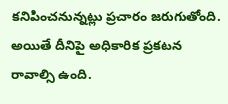కనిపించనున్నట్లు ప్రచారం జరుగుతోంది. అయితే దీనిపై అధికారిక ప్రకటన రావాల్సి ఉంది.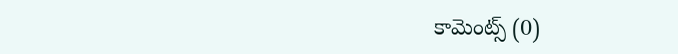కామెంట్స్ (0)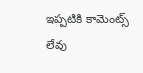ఇప్పటికి కామెంట్స్ లేవు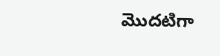మొదటిగా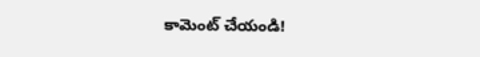కామెంట్ చేయండి!